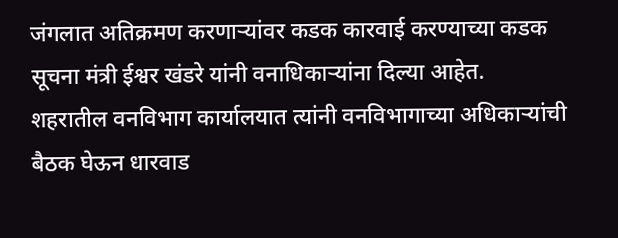जंगलात अतिक्रमण करणाऱ्यांवर कडक कारवाई करण्याच्या कडक सूचना मंत्री ईश्वर खंडरे यांनी वनाधिकाऱ्यांना दिल्या आहेत.
शहरातील वनविभाग कार्यालयात त्यांनी वनविभागाच्या अधिकाऱ्यांची बैठक घेऊन धारवाड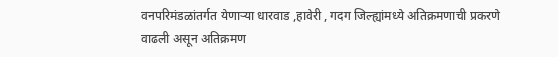वनपरिमंडळांतर्गत येणाऱ्या धारवाड ,हावेरी , गदग जिल्ह्यांमध्ये अतिक्रमणाची प्रकरणे वाढली असून अतिक्रमण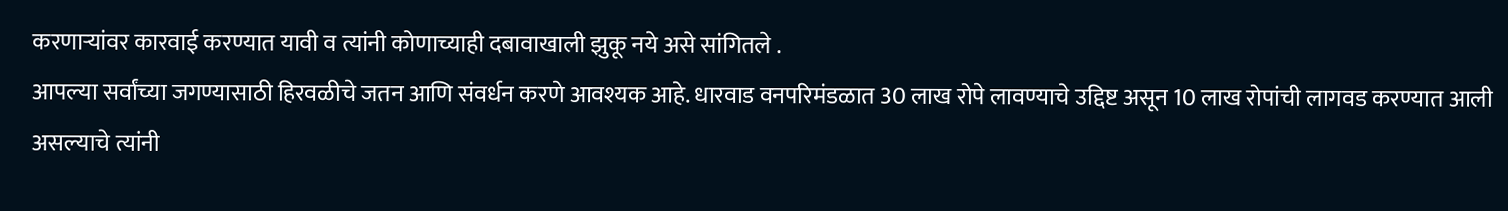करणाऱ्यांवर कारवाई करण्यात यावी व त्यांनी कोणाच्याही दबावाखाली झुकू नये असे सांगितले .
आपल्या सर्वांच्या जगण्यासाठी हिरवळीचे जतन आणि संवर्धन करणे आवश्यक आहे. धारवाड वनपरिमंडळात 30 लाख रोपे लावण्याचे उद्दिष्ट असून 10 लाख रोपांची लागवड करण्यात आली असल्याचे त्यांनी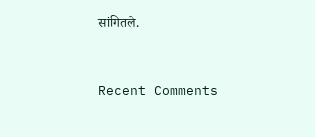सांगितले.


Recent Comments